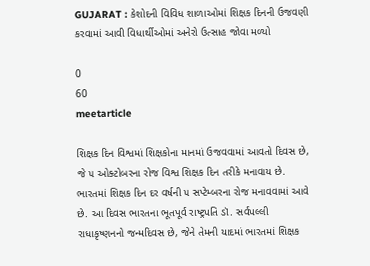GUJARAT : કેશોદની વિવિધ શાળાઓમાં શિક્ષક દિનની ઉજવણી કરવામાં આવી વિધાર્થીઓમાં અનેરો ઉત્સાહ જોવા મળ્યો

0
60
meetarticle

શિક્ષક દિન વિશ્વમાં શિક્ષકોના માનમાં ઉજવવામાં આવતો દિવસ છે, જે ૫ ઓક્ટોબરના રોજ વિશ્વ શિક્ષક દિન તરીકે મનાવાય છે. ભારતમાં શિક્ષક દિન દર વર્ષની ૫ સપ્ટેમ્બરના રોજ મનાવવામાં આવે છે. આ દિવસ ભારતના ભૂતપૂર્વ રાષ્ટ્રપતિ ડૉ. સર્વપલ્લી રાધાકૃષ્ણનનો જન્મદિવસ છે, જેને તેમની યાદમાં ભારતમાં શિક્ષક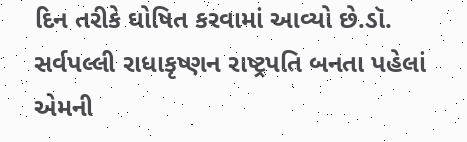દિન તરીકે ઘોષિત કરવામાં આવ્યો છે.ડૉ. સર્વપલ્લી રાધાકૃષ્ણન રાષ્ટ્રપતિ બનતા પહેલાં એમની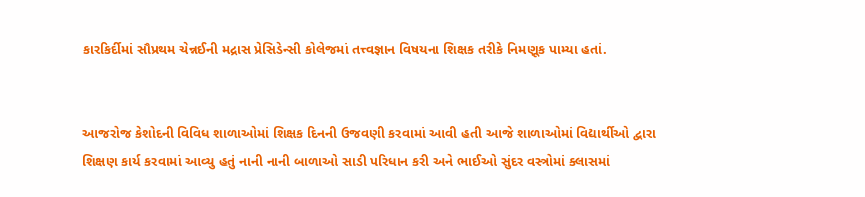કારકિર્દીમાં સૌપ્રથમ ચેન્નઈની મદ્રાસ પ્રેસિડેન્સી કોલેજમાં તત્ત્વજ્ઞાન વિષયના શિક્ષક તરીકે નિમણૂક પામ્યા હતાં.


આજરોજ કેશોદની વિવિધ શાળાઓમાં શિક્ષક દિનની ઉજવણી કરવામાં આવી હતી આજે શાળાઓમાં વિદ્યાર્થીઓ દ્વારા શિક્ષણ કાર્ય કરવામાં આવ્યુ હતું નાની નાની બાળાઓ સાડી પરિધાન કરી અને ભાઈઓ સુંદર વસ્ત્રોમાં ક્લાસમાં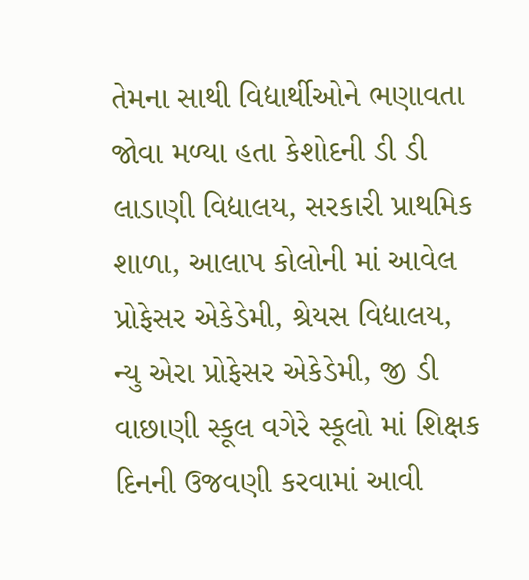તેમના સાથી વિદ્યાર્થીઓને ભણાવતા જોવા મળ્યા હતા કેશોદની ડી ડી લાડાણી વિદ્યાલય, સરકારી પ્રાથમિક શાળા, આલાપ કોલોની માં આવેલ પ્રોફેસર એકેડેમી, શ્રેયસ વિદ્યાલય, ન્યુ એરા પ્રોફેસર એકેડેમી, જી ડી વાછાણી સ્કૂલ વગેરે સ્કૂલો માં શિક્ષક દિનની ઉજવણી કરવામાં આવી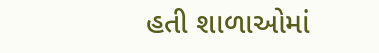હતી શાળાઓમાં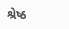શ્રેષ્ઠ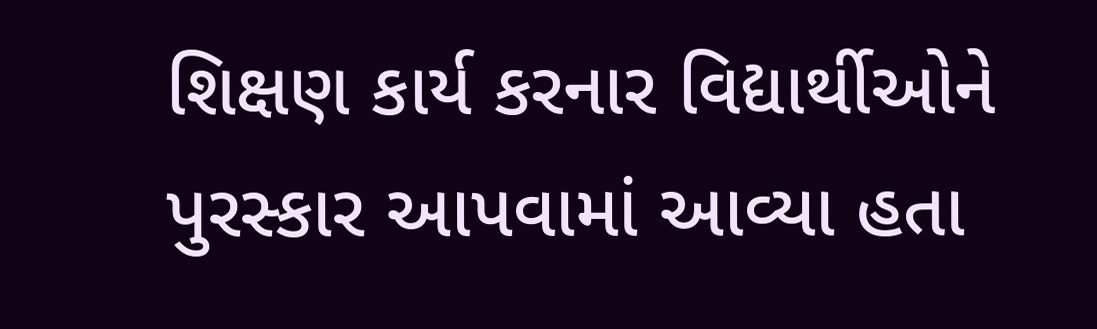શિક્ષણ કાર્ય કરનાર વિદ્યાર્થીઓને પુરસ્કાર આપવામાં આવ્યા હતા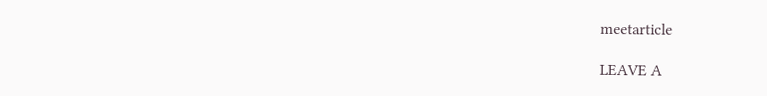meetarticle

LEAVE A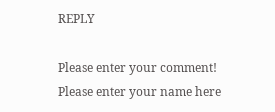REPLY

Please enter your comment!
Please enter your name here